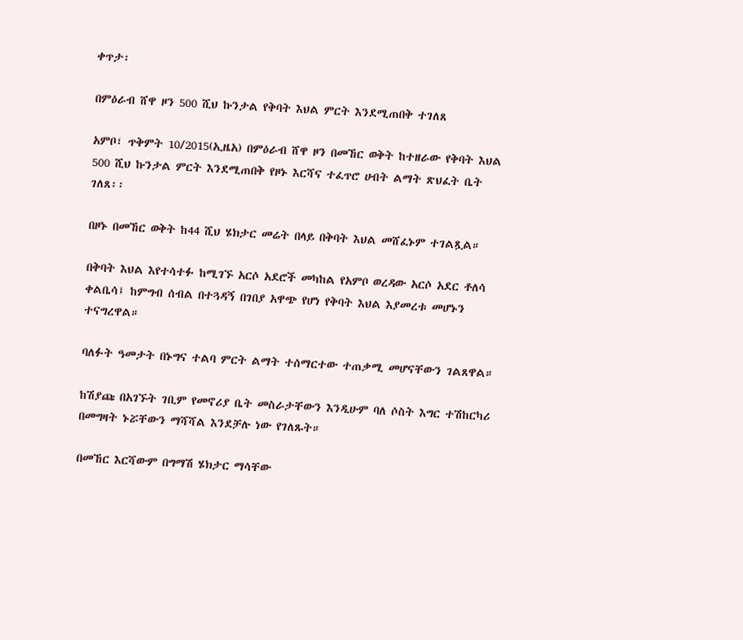ቀጥታ፡

በምዕራብ ሸዋ ዞን 500 ሺህ ኩንታል የቅባት እህል ምርት እንደሚጠበቅ ተገለጸ

አምቦ፣ ጥቅምት 10/2015(ኢዜአ) በምዕራብ ሸዋ ዞን በመኸር ወቅት ከተዘራው የቅባት እህል 500 ሺህ ኩንታል ምርት እንደሚጠበቅ የዞኑ እርሻና ተፈጥሮ ሀብት ልማት ጽህፈት ቤት ገለጸ፡፡

በዞኑ በመኸር ወቅት ከ44 ሺህ ሄክታር መሬት በላይ በቅባት እህል መሸፈኑም ተገልጿል።

በቅባት እህል እየተሳተፉ ከሚገኙ አርሶ አደሮች መካከል የአምቦ ወረዳው አርሶ አደር ቶለሳ ቀልቤሳ፤ ከምግብ ሰብል በተጓዳኝ በገበያ አዋጭ የሆነ የቅባት እህል እያመረቱ መሆኑን ተናግረዋል።

ባለፉት ዓመታት በኑግና ተልባ ምርት ልማት ተሰማርተው ተጠቃሚ መሆናቸውን ገልጸዋል።

ከሽያጩ በአገኙት ገቢም የመኖሪያ ቤት መስራታቸውን እንዲሁም ባለ ሶስት እግር ተሽከርካሪ በመግዛት ኑሯቸውን ማሻሻል እንደቻሉ ነው የገለጹት።

በመኸር እርሻውም በግማሽ ሄክታር ማሳቸው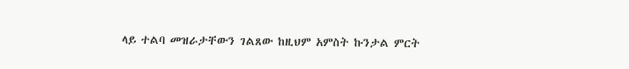ላይ ተልባ መዝራታቸውን ገልጸው ከዚህም አምስት ኩንታል ምርት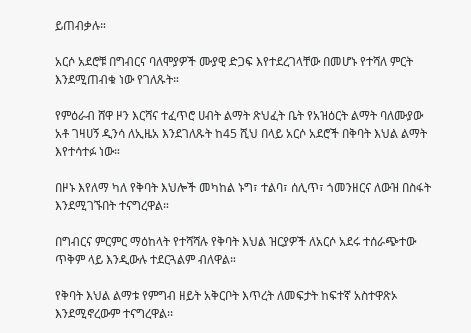ይጠብቃሉ።

አርሶ አደሮቹ በግብርና ባለሞያዎች ሙያዊ ድጋፍ እየተደረገላቸው በመሆኑ የተሻለ ምርት እንደሚጠብቁ ነው የገለጹት።

የምዕራብ ሸዋ ዞን እርሻና ተፈጥሮ ሀብት ልማት ጽህፈት ቤት የአዝዕርት ልማት ባለሙያው አቶ ገዛሀኝ ዲንሳ ለኢዜአ እንደገለጹት ከ45 ሺህ በላይ አርሶ አደሮች በቅባት እህል ልማት እየተሳተፉ ነው።

በዞኑ እየለማ ካለ የቅባት እህሎች መካከል ኑግ፣ ተልባ፣ ሰሊጥ፣ ጎመንዘርና ለውዝ በስፋት እንደሚገኙበት ተናግረዋል።

በግብርና ምርምር ማዕከላት የተሻሻሉ የቅባት እህል ዝርያዎች ለአርሶ አደሩ ተሰራጭተው ጥቅም ላይ እንዲውሉ ተደርጓልም ብለዋል።

የቅባት እህል ልማቱ የምግብ ዘይት አቅርቦት እጥረት ለመፍታት ከፍተኛ አስተዋጽኦ እንደሚኖረውም ተናግረዋል፡፡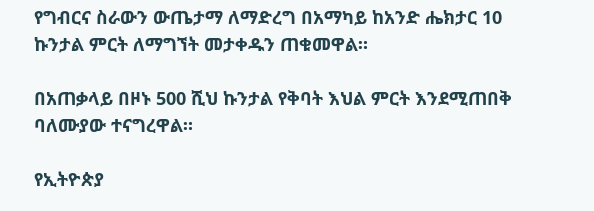የግብርና ስራውን ውጤታማ ለማድረግ በአማካይ ከአንድ ሔክታር 10 ኩንታል ምርት ለማግኘት መታቀዱን ጠቁመዋል።

በአጠቃላይ በዞኑ 500 ሺህ ኩንታል የቅባት እህል ምርት እንደሚጠበቅ ባለሙያው ተናግረዋል።

የኢትዮጵያ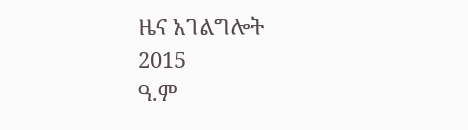ዜና አገልግሎት
2015
ዓ.ም